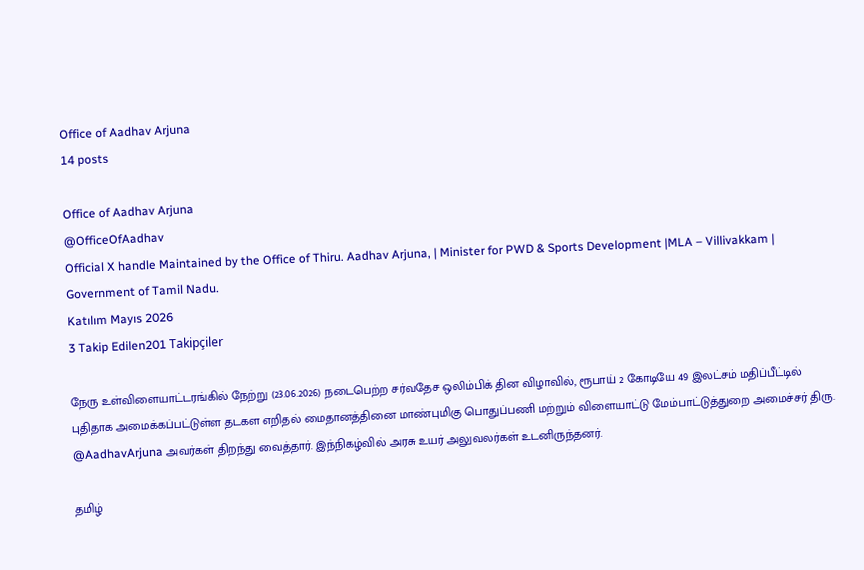Office of Aadhav Arjuna
14 posts

Office of Aadhav Arjuna
@OfficeOfAadhav
Official X handle Maintained by the Office of Thiru. Aadhav Arjuna, | Minister for PWD & Sports Development |MLA – Villivakkam | Government of Tamil Nadu.
Katılım Mayıs 2026
3 Takip Edilen201 Takipçiler

நேரு உள்விளையாட்டரங்கில் நேற்று (23.06.2026) நடைபெற்ற சர்வதேச ஒலிம்பிக் தின விழாவில், ரூபாய் 2 கோடியே 49 இலட்சம் மதிப்பீட்டில் புதிதாக அமைக்கப்பட்டுள்ள தடகள எறிதல் மைதானத்தினை மாண்புமிகு பொதுப்பணி மற்றும் விளையாட்டு மேம்பாட்டுத்துறை அமைச்சர் திரு. @AadhavArjuna அவர்கள் திறந்து வைத்தார். இந்நிகழ்வில் அரசு உயர் அலுவலர்கள் உடனிருந்தனர்.

தமிழ்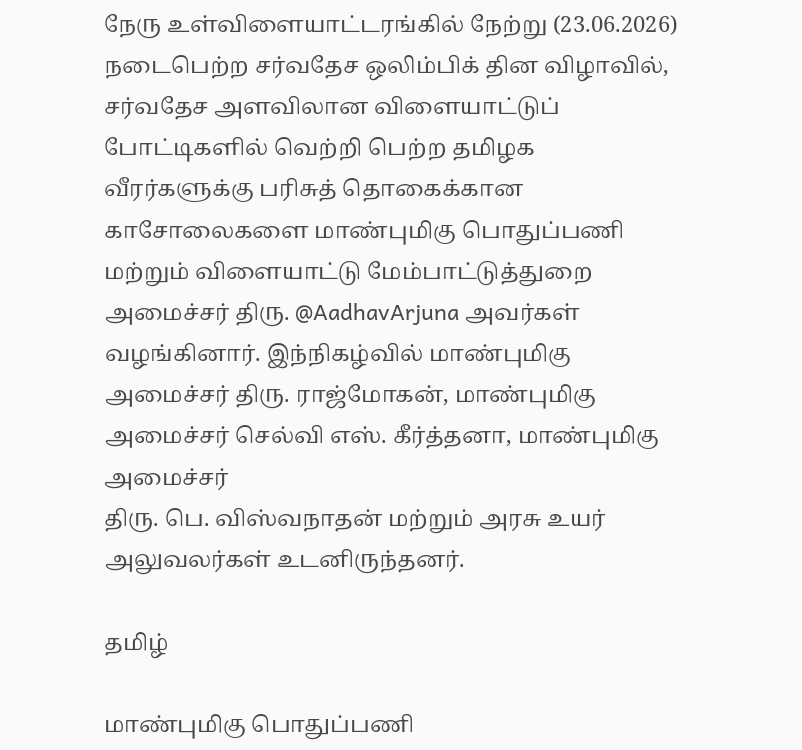நேரு உள்விளையாட்டரங்கில் நேற்று (23.06.2026) நடைபெற்ற சர்வதேச ஒலிம்பிக் தின விழாவில், சர்வதேச அளவிலான விளையாட்டுப் போட்டிகளில் வெற்றி பெற்ற தமிழக வீரர்களுக்கு பரிசுத் தொகைக்கான காசோலைகளை மாண்புமிகு பொதுப்பணி மற்றும் விளையாட்டு மேம்பாட்டுத்துறை அமைச்சர் திரு. @AadhavArjuna அவர்கள் வழங்கினார். இந்நிகழ்வில் மாண்புமிகு அமைச்சர் திரு. ராஜ்மோகன், மாண்புமிகு அமைச்சர் செல்வி எஸ். கீர்த்தனா, மாண்புமிகு அமைச்சர்
திரு. பெ. விஸ்வநாதன் மற்றும் அரசு உயர் அலுவலர்கள் உடனிருந்தனர்.

தமிழ்

மாண்புமிகு பொதுப்பணி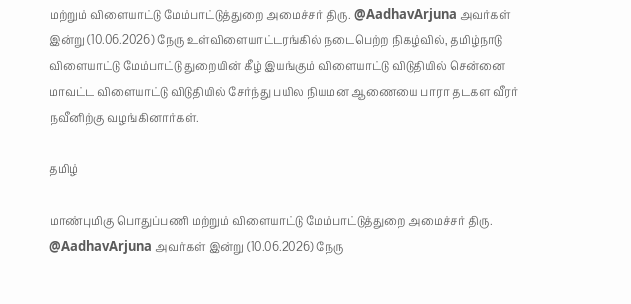மற்றும் விளையாட்டு மேம்பாட்டுத்துறை அமைச்சர் திரு. @AadhavArjuna அவர்கள் இன்று (10.06.2026) நேரு உள்விளையாட்டரங்கில் நடைபெற்ற நிகழ்வில், தமிழ்நாடு விளையாட்டு மேம்பாட்டு துறையின் கீழ் இயங்கும் விளையாட்டு விடுதியில் சென்னை மாவட்ட விளையாட்டு விடுதியில் சேர்ந்து பயில நியமன ஆணையை பாரா தடகள வீரர் நவீனிற்கு வழங்கினார்கள்.

தமிழ்

மாண்புமிகு பொதுப்பணி மற்றும் விளையாட்டு மேம்பாட்டுத்துறை அமைச்சர் திரு. @AadhavArjuna அவர்கள் இன்று (10.06.2026) நேரு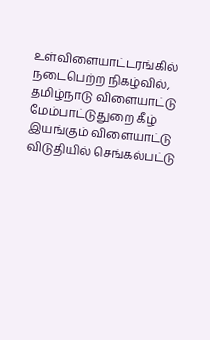உள்விளையாட்டரங்கில் நடைபெற்ற நிகழ்வில், தமிழ்நாடு விளையாட்டு மேம்பாட்டுதுறை கீழ் இயங்கும் விளையாட்டு விடுதியில் செங்கல்பட்டு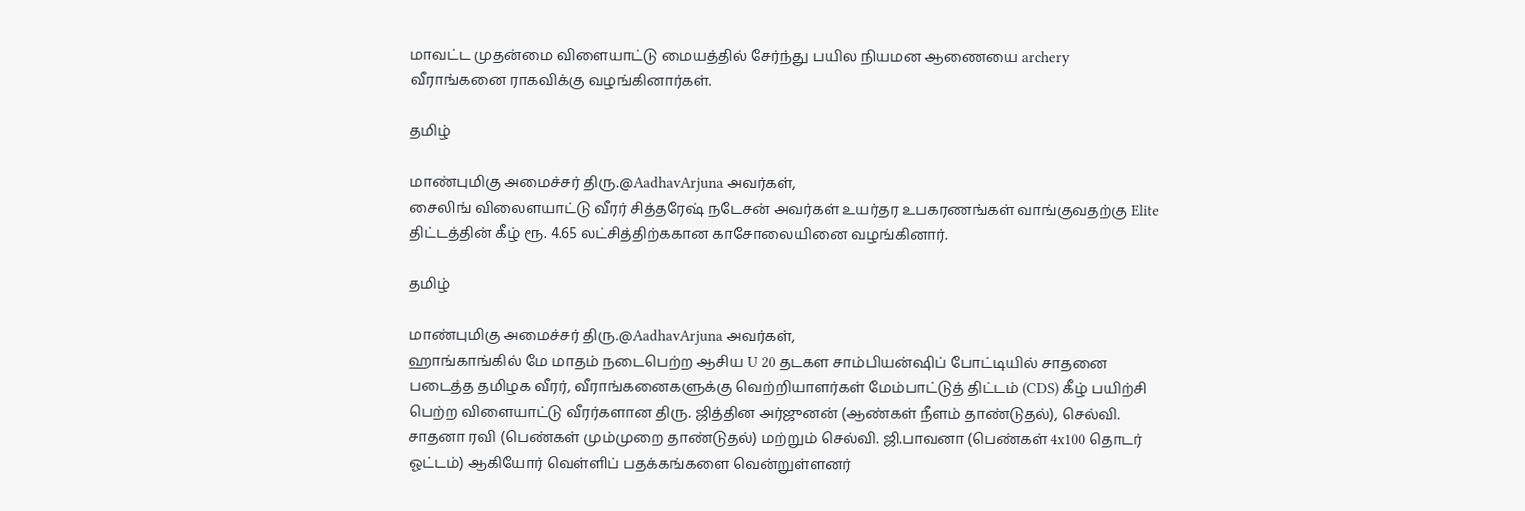மாவட்ட முதன்மை விளையாட்டு மையத்தில் சேர்ந்து பயில நியமன ஆணையை archery வீராங்கனை ராகவிக்கு வழங்கினார்கள்.

தமிழ்

மாண்புமிகு அமைச்சர் திரு.@AadhavArjuna அவர்கள்,
சைலிங் விலைளயாட்டு வீரர் சித்தரேஷ் நடேசன் அவர்கள் உயர்தர உபகரணங்கள் வாங்குவதற்கு Elite திட்டத்தின் கீழ் ரூ. 4.65 லட்சித்திற்ககான காசோலையினை வழங்கினார்.

தமிழ்

மாண்புமிகு அமைச்சர் திரு.@AadhavArjuna அவர்கள்,
ஹாங்காங்கில் மே மாதம் நடைபெற்ற ஆசிய U 20 தடகள சாம்பியன்ஷிப் போட்டியில் சாதனை படைத்த தமிழக வீரர், வீராங்கனைகளுக்கு வெற்றியாளர்கள் மேம்பாட்டுத் திட்டம் (CDS) கீழ் பயிற்சி பெற்ற விளையாட்டு வீரர்களான திரு. ஜித்தின அர்ஜுனன் (ஆண்கள் நீளம் தாண்டுதல்), செல்வி. சாதனா ரவி (பெண்கள் மும்முறை தாண்டுதல்) மற்றும் செல்வி. ஜி.பாவனா (பெண்கள் 4x100 தொடர் ஓட்டம்) ஆகியோர் வெள்ளிப் பதக்கங்களை வென்றுள்ளனர்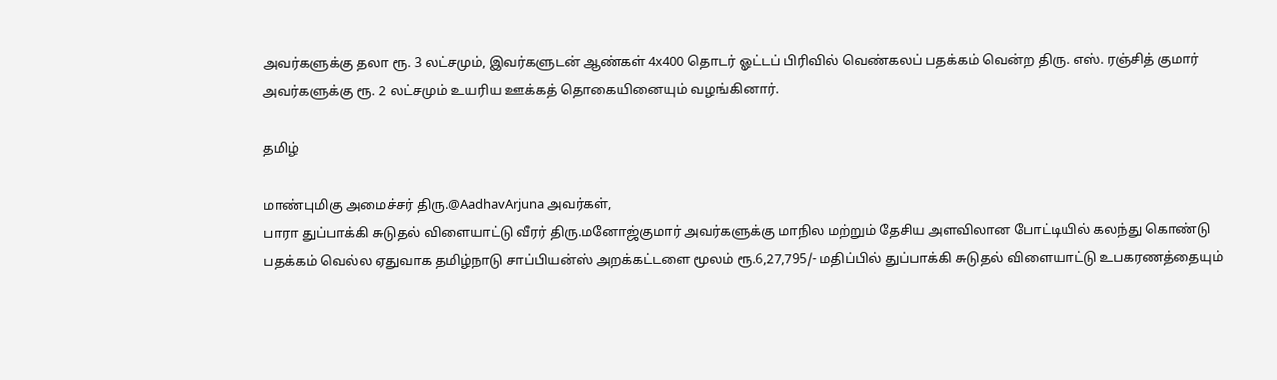அவர்களுக்கு தலா ரூ. 3 லட்சமும், இவர்களுடன் ஆண்கள் 4x400 தொடர் ஓட்டப் பிரிவில் வெண்கலப் பதக்கம் வென்ற திரு. எஸ். ரஞ்சித் குமார் அவர்களுக்கு ரூ. 2 லட்சமும் உயரிய ஊக்கத் தொகையினையும் வழங்கினார்.

தமிழ்

மாண்புமிகு அமைச்சர் திரு.@AadhavArjuna அவர்கள்,
பாரா துப்பாக்கி சுடுதல் விளையாட்டு வீரர் திரு.மனோஜ்குமார் அவர்களுக்கு மாநில மற்றும் தேசிய அளவிலான போட்டியில் கலந்து கொண்டு பதக்கம் வெல்ல ஏதுவாக தமிழ்நாடு சாப்பியன்ஸ் அறக்கட்டளை மூலம் ரூ.6,27,795/- மதிப்பில் துப்பாக்கி சுடுதல் விளையாட்டு உபகரணத்தையும்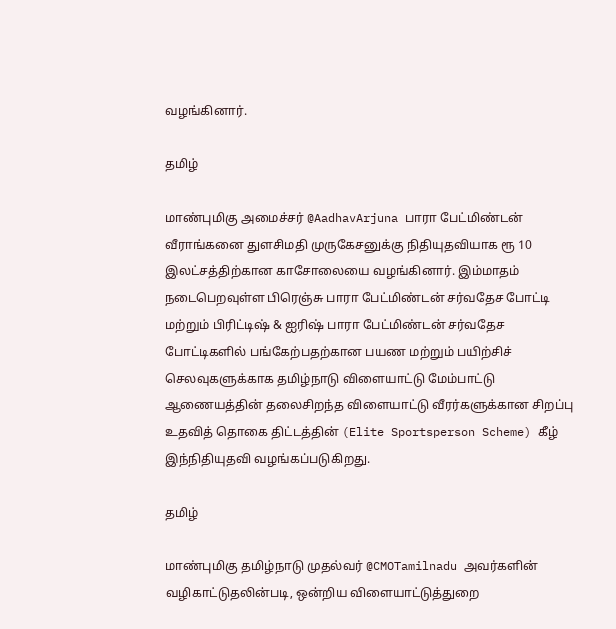வழங்கினார்.

தமிழ்

மாண்புமிகு அமைச்சர் @AadhavArjuna பாரா பேட்மிண்டன் வீராங்கனை துளசிமதி முருகேசனுக்கு நிதியுதவியாக ரூ 10 இலட்சத்திற்கான காசோலையை வழங்கினார். இம்மாதம் நடைபெறவுள்ள பிரெஞ்சு பாரா பேட்மிண்டன் சர்வதேச போட்டி மற்றும் பிரிட்டிஷ் & ஐரிஷ் பாரா பேட்மிண்டன் சர்வதேச போட்டிகளில் பங்கேற்பதற்கான பயண மற்றும் பயிற்சிச் செலவுகளுக்காக தமிழ்நாடு விளையாட்டு மேம்பாட்டு ஆணையத்தின் தலைசிறந்த விளையாட்டு வீரர்களுக்கான சிறப்பு உதவித் தொகை திட்டத்தின் (Elite Sportsperson Scheme) கீழ் இந்நிதியுதவி வழங்கப்படுகிறது.

தமிழ்

மாண்புமிகு தமிழ்நாடு முதல்வர் @CMOTamilnadu அவர்களின் வழிகாட்டுதலின்படி, ஒன்றிய விளையாட்டுத்துறை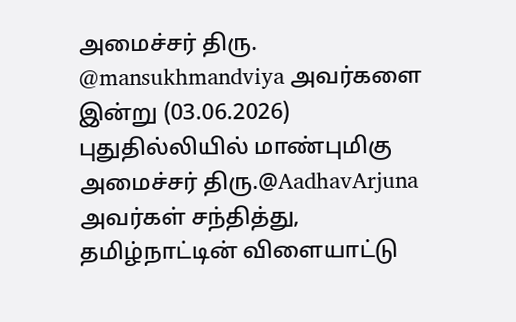அமைச்சர் திரு. @mansukhmandviya அவர்களை இன்று (03.06.2026) புதுதில்லியில் மாண்புமிகு அமைச்சர் திரு.@AadhavArjuna அவர்கள் சந்தித்து, தமிழ்நாட்டின் விளையாட்டு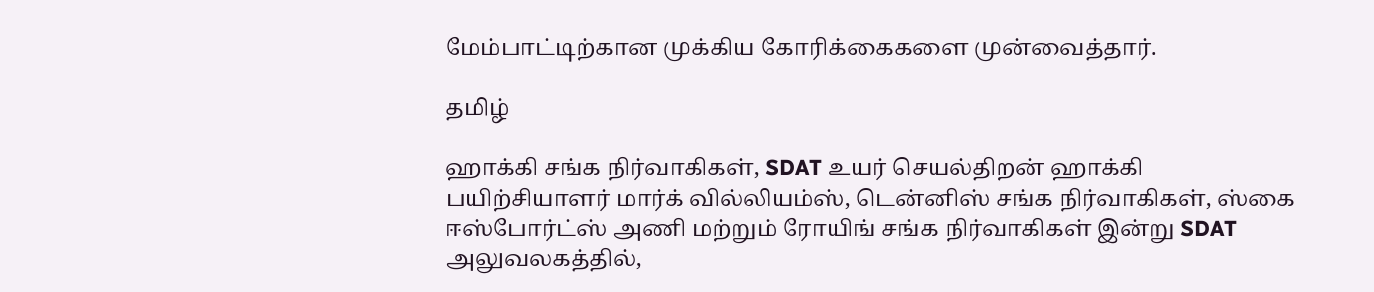மேம்பாட்டிற்கான முக்கிய கோரிக்கைகளை முன்வைத்தார்.

தமிழ்

ஹாக்கி சங்க நிர்வாகிகள், SDAT உயர் செயல்திறன் ஹாக்கி பயிற்சியாளர் மார்க் வில்லியம்ஸ், டென்னிஸ் சங்க நிர்வாகிகள், ஸ்கை ஈஸ்போர்ட்ஸ் அணி மற்றும் ரோயிங் சங்க நிர்வாகிகள் இன்று SDAT அலுவலகத்தில்,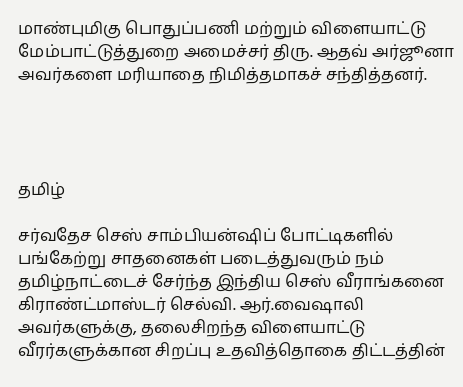மாண்புமிகு பொதுப்பணி மற்றும் விளையாட்டு மேம்பாட்டுத்துறை அமைச்சர் திரு. ஆதவ் அர்ஜூனா அவர்களை மரியாதை நிமித்தமாகச் சந்தித்தனர்.




தமிழ்

சர்வதேச செஸ் சாம்பியன்ஷிப் போட்டிகளில் பங்கேற்று சாதனைகள் படைத்துவரும் நம் தமிழ்நாட்டைச் சேர்ந்த இந்திய செஸ் வீராங்கனை கிராண்ட்மாஸ்டர் செல்வி. ஆர்.வைஷாலி அவர்களுக்கு, தலைசிறந்த விளையாட்டு வீரர்களுக்கான சிறப்பு உதவித்தொகை திட்டத்தின்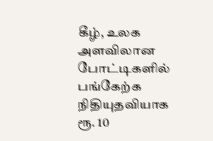கீழ், உலக அளவிலான போட்டிகளில் பங்கேற்க நிதியுதவியாக ரூ. 10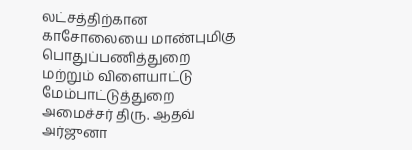லட்சத்திற்கான காசோலையை மாண்புமிகு பொதுப்பணித்துறை மற்றும் விளையாட்டு மேம்பாட்டுத்துறை அமைச்சர் திரு. ஆதவ் அர்ஜுனா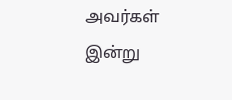அவர்கள் இன்று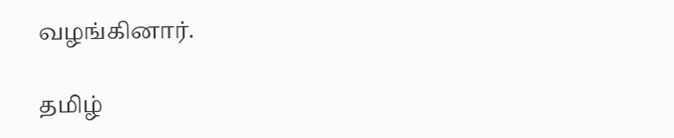வழங்கினார்.

தமிழ்